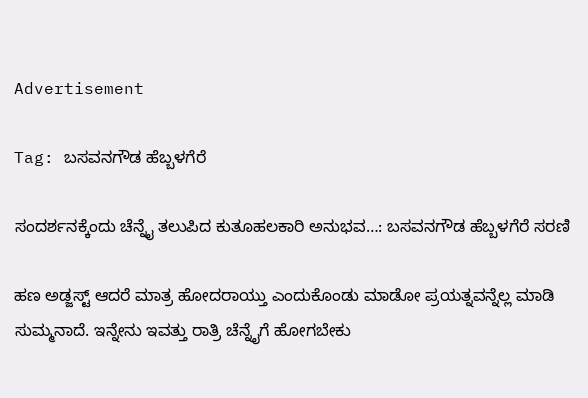Advertisement

Tag: ಬಸವನಗೌಡ ಹೆಬ್ಬಳಗೆರೆ

ಸಂದರ್ಶನಕ್ಕೆಂದು ಚೆನ್ನೈ ತಲುಪಿದ ಕುತೂಹಲಕಾರಿ ಅನುಭವ…: ಬಸವನಗೌಡ ಹೆಬ್ಬಳಗೆರೆ ಸರಣಿ

ಹಣ ಅಡ್ಜಸ್ಟ್ ಆದರೆ ಮಾತ್ರ ಹೋದರಾಯ್ತು ಎಂದುಕೊಂಡು ಮಾಡೋ ಪ್ರಯತ್ನವನ್ನೆಲ್ಲ ಮಾಡಿ ಸುಮ್ಮನಾದೆ. ಇನ್ನೇನು ಇವತ್ತು ರಾತ್ರಿ ಚೆನ್ನೈಗೆ ಹೋಗಬೇಕು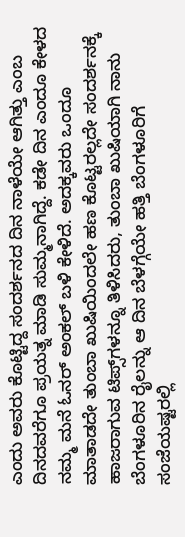ಎಂದು ಅವರು ಕೊಟ್ಟಿದ್ದ ಸಂದರ್ಶನದ ದಿನ ನಾಳೆಯೇ ಆಗಿತ್ತು ಎಂಬ ದಿನದವರೆಗೂ ಪ್ರಯತ್ನ ಮಾಡಿ ಸುಮ್ಮನಾಗಿದ್ದೆ. ಕಡೇ ದಿನ ಎಂದೂ ಕೇಳದ ನಮ್ಮ ಮನೆ ಓನರ್ ಅಂಕಲ್ ಬಳಿ ಕೇಳಿದೆ. ಅದಕ್ಕವರು ಒಂದೂ ಮಾತಾಡದೇ ತುಂಬಾ ಖುಷಿಯಿಂದಲೇ ಹಣ ಕೊಟ್ಟರಲ್ಲದೇ ಸಂದರ್ಶನಕ್ಕೆ ಹಾಜರಾಗುವ ಟಿಪ್ಸ್‌ಗಳನ್ನೂ ತಿಳಿಸಿದರು, ತುಂಬಾ ಖುಷಿಯಾಗಿ ನಾನು ಬೆಂಗಳೂರಿನ ರೈಲನ್ನು ಆ ದಿನ ಬೆಳಗ್ಗೆಯೇ ಹತ್ತಿ ಬೆಂಗಳೂರಿಗೆ ಸಂಜೆಯಷ್ಟರಲ್ಲಿ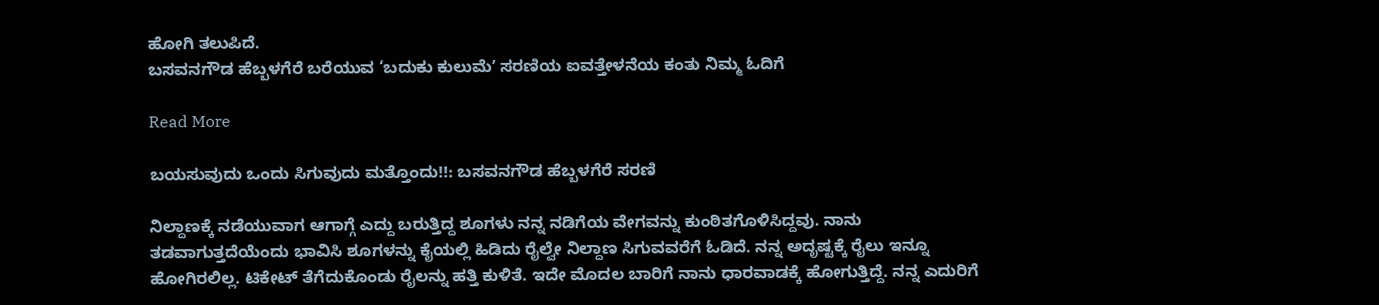ಹೋಗಿ ತಲುಪಿದೆ.
ಬಸವನಗೌಡ ಹೆಬ್ಬಳಗೆರೆ ಬರೆಯುವ ‘ಬದುಕು ಕುಲುಮೆʼ ಸರಣಿಯ ಐವತ್ತೇಳನೆಯ ಕಂತು ನಿಮ್ಮ ಓದಿಗೆ

Read More

ಬಯಸುವುದು ಒಂದು ಸಿಗುವುದು ಮತ್ತೊಂದು!!: ಬಸವನಗೌಡ ಹೆಬ್ಬಳಗೆರೆ ಸರಣಿ

ನಿಲ್ದಾಣಕ್ಕೆ ನಡೆಯುವಾಗ ಆಗಾಗ್ಗೆ ಎದ್ದು ಬರುತ್ತಿದ್ದ ಶೂಗಳು ನನ್ನ ನಡಿಗೆಯ ವೇಗವನ್ನು ಕುಂಠಿತಗೊಳಿಸಿದ್ದವು. ನಾನು ತಡವಾಗುತ್ತದೆಯೆಂದು ಭಾವಿಸಿ ಶೂಗಳನ್ನು ಕೈಯಲ್ಲಿ ಹಿಡಿದು ರೈಲ್ವೇ ನಿಲ್ದಾಣ ಸಿಗುವವರೆಗೆ ಓಡಿದೆ. ನನ್ನ ಅದೃಷ್ಟಕ್ಕೆ ರೈಲು ಇನ್ನೂ ಹೋಗಿರಲಿಲ್ಲ. ಟಿಕೇಟ್ ತೆಗೆದುಕೊಂಡು ರೈಲನ್ನು ಹತ್ತಿ ಕುಳಿತೆ. ಇದೇ ಮೊದಲ ಬಾರಿಗೆ ನಾನು ಧಾರವಾಡಕ್ಕೆ ಹೋಗುತ್ತಿದ್ದೆ. ನನ್ನ ಎದುರಿಗೆ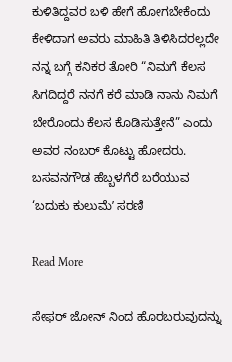ಕುಳಿತಿದ್ದವರ ಬಳಿ ಹೇಗೆ ಹೋಗಬೇಕೆಂದು ಕೇಳಿದಾಗ ಅವರು ಮಾಹಿತಿ ತಿಳಿಸಿದರಲ್ಲದೇ ನನ್ನ ಬಗ್ಗೆ ಕನಿಕರ ತೋರಿ “ನಿಮಗೆ ಕೆಲಸ ಸಿಗದಿದ್ದರೆ ನನಗೆ ಕರೆ ಮಾಡಿ ನಾನು ನಿಮಗೆ ಬೇರೊಂದು ಕೆಲಸ ಕೊಡಿಸುತ್ತೇನೆ” ಎಂದು ಅವರ ನಂಬರ್ ಕೊಟ್ಟು ಹೋದರು.
ಬಸವನಗೌಡ ಹೆಬ್ಬಳಗೆರೆ ಬರೆಯುವ ‘ಬದುಕು ಕುಲುಮೆʼ ಸರಣಿ

Read More

ಸೇಫರ್ ಜೋನ್ ನಿಂದ ಹೊರಬರುವುದನ್ನು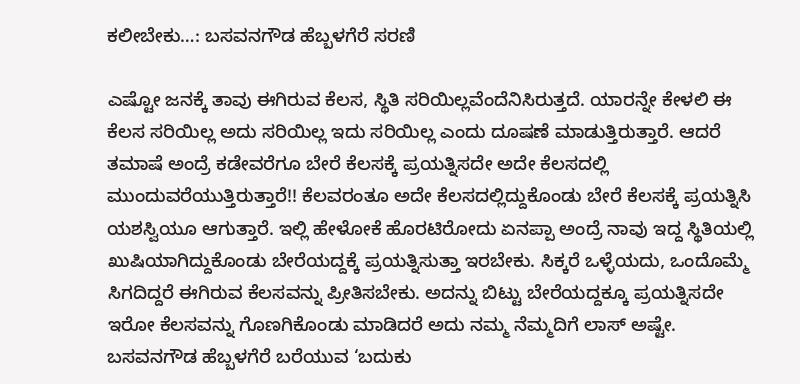ಕಲೀಬೇಕು…: ಬಸವನಗೌಡ ಹೆಬ್ಬಳಗೆರೆ ಸರಣಿ

ಎಷ್ಟೋ ಜನಕ್ಕೆ ತಾವು ಈಗಿರುವ ಕೆಲಸ, ಸ್ಥಿತಿ ಸರಿಯಿಲ್ಲವೆಂದೆನಿಸಿರುತ್ತದೆ. ಯಾರನ್ನೇ ಕೇಳಲಿ ಈ ಕೆಲಸ ಸರಿಯಿಲ್ಲ ಅದು ಸರಿಯಿಲ್ಲ ಇದು ಸರಿಯಿಲ್ಲ ಎಂದು ದೂಷಣೆ ಮಾಡುತ್ತಿರುತ್ತಾರೆ. ಆದರೆ ತಮಾಷೆ ಅಂದ್ರೆ ಕಡೇವರೆಗೂ ಬೇರೆ ಕೆಲಸಕ್ಕೆ ಪ್ರಯತ್ನಿಸದೇ ಅದೇ ಕೆಲಸದಲ್ಲಿ ಮುಂದುವರೆಯುತ್ತಿರುತ್ತಾರೆ!! ಕೆಲವರಂತೂ ಅದೇ ಕೆಲಸದಲ್ಲಿದ್ದುಕೊಂಡು ಬೇರೆ ಕೆಲಸಕ್ಕೆ ಪ್ರಯತ್ನಿಸಿ ಯಶಸ್ವಿಯೂ ಆಗುತ್ತಾರೆ. ಇಲ್ಲಿ ಹೇಳೋಕೆ ಹೊರಟಿರೋದು ಏನಪ್ಪಾ ಅಂದ್ರೆ ನಾವು ಇದ್ದ ಸ್ಥಿತಿಯಲ್ಲಿ ಖುಷಿಯಾಗಿದ್ದುಕೊಂಡು ಬೇರೆಯದ್ದಕ್ಕೆ ಪ್ರಯತ್ನಿಸುತ್ತಾ ಇರಬೇಕು. ಸಿಕ್ಕರೆ ಒಳ್ಳೆಯದು, ಒಂದೊಮ್ಮೆ ಸಿಗದಿದ್ದರೆ ಈಗಿರುವ ಕೆಲಸವನ್ನು ಪ್ರೀತಿಸಬೇಕು. ಅದನ್ನು ಬಿಟ್ಟು ಬೇರೆಯದ್ದಕ್ಕೂ ಪ್ರಯತ್ನಿಸದೇ ಇರೋ ಕೆಲಸವನ್ನು ಗೊಣಗಿಕೊಂಡು ಮಾಡಿದರೆ ಅದು ನಮ್ಮ ನೆಮ್ಮದಿಗೆ ಲಾಸ್ ಅಷ್ಟೇ.
ಬಸವನಗೌಡ ಹೆಬ್ಬಳಗೆರೆ ಬರೆಯುವ ‘ಬದುಕು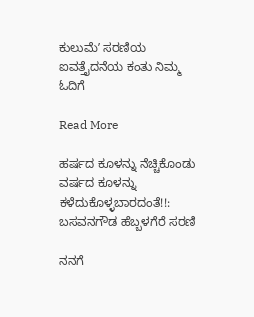ಕುಲುಮೆʼ ಸರಣಿಯ ಐವತ್ತೈದನೆಯ ಕಂತು ನಿಮ್ಮ ಓದಿಗೆ

Read More

ಹರ್ಷದ ಕೂಳನ್ನು ನೆಚ್ಚಿಕೊಂಡು ವರ್ಷದ ಕೂಳನ್ನು  ಕಳೆದುಕೊಳ್ಳಬಾರದಂತೆ!!: ಬಸವನಗೌಡ ಹೆಬ್ಬಳಗೆರೆ ಸರಣಿ

ನನಗೆ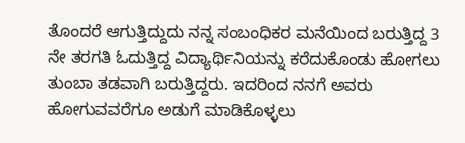ತೊಂದರೆ ಆಗುತ್ತಿದ್ದುದು ನನ್ನ ಸಂಬಂಧಿಕರ ಮನೆಯಿಂದ ಬರುತ್ತಿದ್ದ 3 ನೇ ತರಗತಿ ಓದುತ್ತಿದ್ದ ವಿದ್ಯಾರ್ಥಿನಿಯನ್ನು ಕರೆದುಕೊಂಡು ಹೋಗಲು ತುಂಬಾ ತಡವಾಗಿ ಬರುತ್ತಿದ್ದರು. ಇದರಿಂದ ನನಗೆ ಅವರು ಹೋಗುವವರೆಗೂ ಅಡುಗೆ ಮಾಡಿಕೊಳ್ಳಲು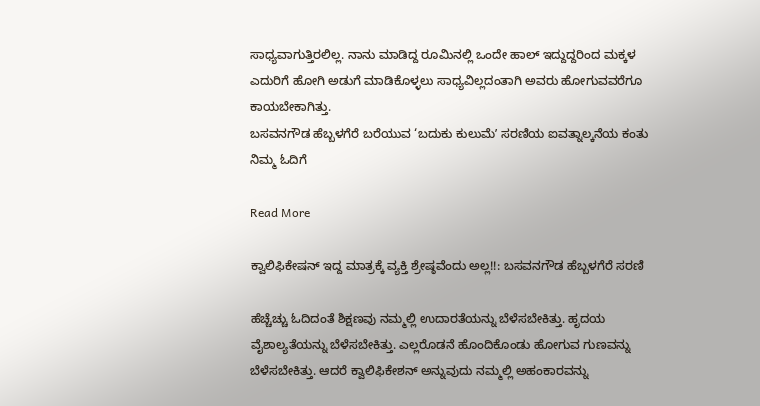ಸಾಧ್ಯವಾಗುತ್ತಿರಲಿಲ್ಲ. ನಾನು ಮಾಡಿದ್ದ ರೂಮಿನಲ್ಲಿ ಒಂದೇ ಹಾಲ್ ಇದ್ದುದ್ದರಿಂದ ಮಕ್ಕಳ ಎದುರಿಗೆ ಹೋಗಿ ಅಡುಗೆ ಮಾಡಿಕೊಳ್ಳಲು ಸಾಧ್ಯವಿಲ್ಲದಂತಾಗಿ ಅವರು ಹೋಗುವವರೆಗೂ ಕಾಯಬೇಕಾಗಿತ್ತು.
ಬಸವನಗೌಡ ಹೆಬ್ಬಳಗೆರೆ ಬರೆಯುವ ‘ಬದುಕು ಕುಲುಮೆʼ ಸರಣಿಯ ಐವತ್ನಾಲ್ಕನೆಯ ಕಂತು ನಿಮ್ಮ ಓದಿಗೆ

Read More

ಕ್ವಾಲಿಫಿಕೇಷನ್ ಇದ್ದ ಮಾತ್ರಕ್ಕೆ ವ್ಯಕ್ತಿ ಶ್ರೇಷ್ಠವೆಂದು ಅಲ್ಲ!!: ಬಸವನಗೌಡ ಹೆಬ್ಬಳಗೆರೆ ಸರಣಿ

ಹೆಚ್ಚೆಚ್ಚು ಓದಿದಂತೆ ಶಿಕ್ಷಣವು ನಮ್ಮಲ್ಲಿ ಉದಾರತೆಯನ್ನು ಬೆಳೆಸಬೇಕಿತ್ತು. ಹೃದಯ ವೈಶಾಲ್ಯತೆಯನ್ನು ಬೆಳೆಸಬೇಕಿತ್ತು. ಎಲ್ಲರೊಡನೆ ಹೊಂದಿಕೊಂಡು ಹೋಗುವ ಗುಣವನ್ನು ಬೆಳೆಸಬೇಕಿತ್ತು. ಆದರೆ ಕ್ವಾಲಿಫಿಕೇಶನ್ ಅನ್ನುವುದು ನಮ್ಮಲ್ಲಿ ಅಹಂಕಾರವನ್ನು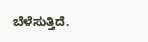ಬೆಳೆಸುತ್ತಿದೆ.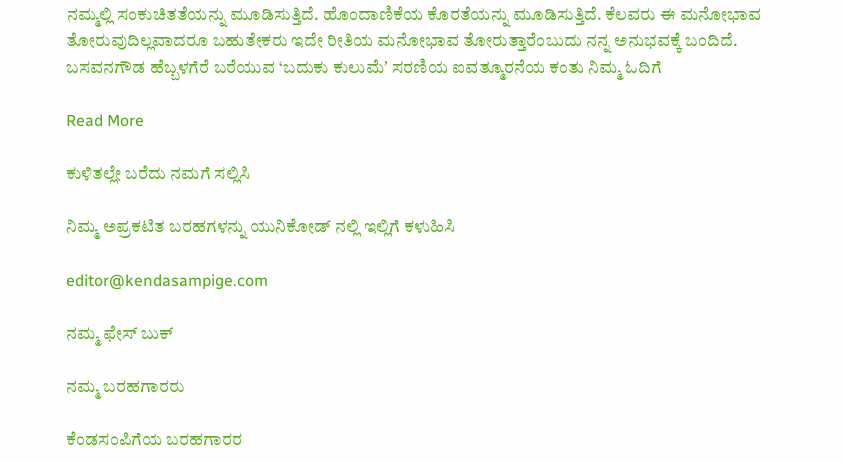ನಮ್ಮಲ್ಲಿ ಸಂಕುಚಿತತೆಯನ್ನು ಮೂಡಿಸುತ್ತಿದೆ. ಹೊಂದಾಣಿಕೆಯ ಕೊರತೆಯನ್ನು ಮೂಡಿಸುತ್ತಿದೆ. ಕೆಲವರು ಈ ಮನೋಭಾವ ತೋರುವುದಿಲ್ಲವಾದರೂ ಬಹುತೇಕರು ಇದೇ ರೀತಿಯ ಮನೋಭಾವ ತೋರುತ್ತಾರೆಂಬುದು ನನ್ನ ಅನುಭವಕ್ಕೆ ಬಂದಿದೆ.
ಬಸವನಗೌಡ ಹೆಬ್ಬಳಗೆರೆ ಬರೆಯುವ ‘ಬದುಕು ಕುಲುಮೆʼ ಸರಣಿಯ ಐವತ್ಮೂರನೆಯ ಕಂತು ನಿಮ್ಮ ಓದಿಗೆ

Read More

ಕುಳಿತಲ್ಲೇ ಬರೆದು ನಮಗೆ ಸಲ್ಲಿಸಿ

ನಿಮ್ಮ ಅಪ್ರಕಟಿತ ಬರಹಗಳನ್ನು ಯುನಿಕೋಡ್ ನಲ್ಲಿ ಇಲ್ಲಿಗೆ ಕಳುಹಿಸಿ

editor@kendasampige.com

ನಮ್ಮ ಫೇಸ್ ಬುಕ್

ನಮ್ಮ ಬರಹಗಾರರು

ಕೆಂಡಸಂಪಿಗೆಯ ಬರಹಗಾರರ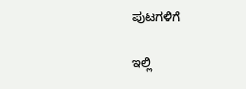ಪುಟಗಳಿಗೆ

ಇಲ್ಲಿ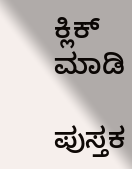ಕ್ಲಿಕ್ ಮಾಡಿ

ಪುಸ್ತಕ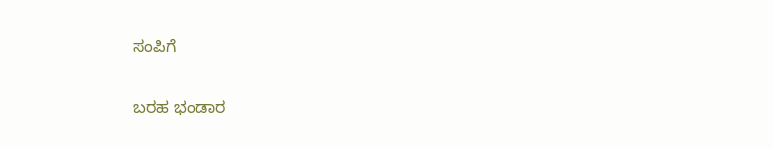ಸಂಪಿಗೆ

ಬರಹ ಭಂಡಾರ